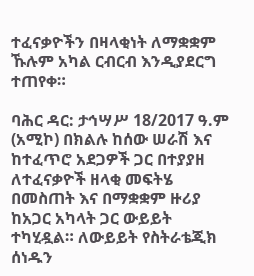ተፈናቃዮችን በዛላቂነት ለማቋቋም ኹሉም አካል ርብርብ እንዲያደርግ ተጠየቀ።

ባሕር ዳር: ታኅሣሥ 18/2017 ዓ.ም (አሚኮ) በክልሉ ከሰው ሠራሽ እና ከተፈጥሮ አደጋዎች ጋር በተያያዘ ለተፈናቃዮች ዘላቂ መፍትሄ በመስጠት እና በማቋቋም ዙሪያ ከአጋር አካላት ጋር ውይይት ተካሂዷል። ለውይይት የስትራቴጂክ ሰነዱን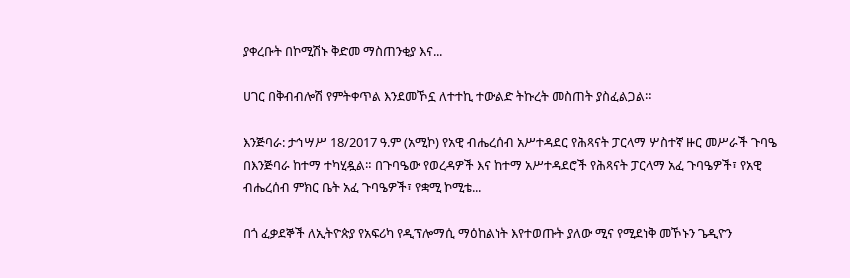ያቀረቡት በኮሚሽኑ ቅድመ ማስጠንቂያ እና...

ሀገር በቅብብሎሽ የምትቀጥል እንደመኾኗ ለተተኪ ተውልድ ትኩረት መስጠት ያስፈልጋል።

እንጅባራ: ታኅሣሥ 18/2017 ዓ.ም (አሚኮ) የአዊ ብሔረሰብ አሥተዳደር የሕጻናት ፓርላማ ሦስተኛ ዙር መሥራች ጉባዔ በእንጅባራ ከተማ ተካሂዷል። በጉባዔው የወረዳዎች እና ከተማ አሥተዳደሮች የሕጻናት ፓርላማ አፈ ጉባዔዎች፣ የአዊ ብሔረሰብ ምክር ቤት አፈ ጉባዔዎች፣ የቋሚ ኮሚቴ...

በጎ ፈቃደኞች ለኢትዮጵያ የአፍሪካ የዲፕሎማሲ ማዕከልነት እየተወጡት ያለው ሚና የሚደነቅ መኾኑን ጌዲዮን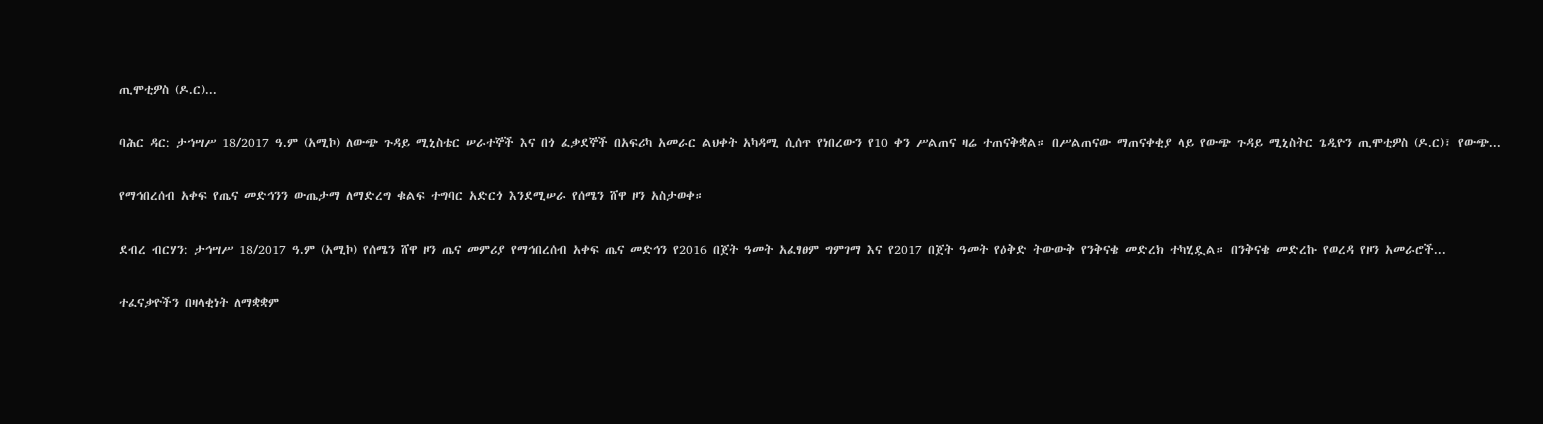ጢሞቲዎስ (ዶ.ር)...

ባሕር ዳር: ታኀሣሥ 18/2017 ዓ.ም (አሚኮ) ለውጭ ጉዳይ ሚኒስቴር ሠራተኞች እና በጎ ፈቃደኞች በአፍሪካ አመራር ልህቀት አካዳሚ ሲሰጥ የነበረውን የ10 ቀን ሥልጠና ዛሬ ተጠናቅቋል። በሥልጠናው ማጠናቀቂያ ላይ የውጭ ጉዳይ ሚኒስትር ጌዲዮን ጢሞቲዎስ (ዶ.ር)፣ የውጭ...

የማኅበረሰብ አቀፍ የጤና መድኅንን ውጤታማ ለማድረግ ቁልፍ ተግባር አድርጎ እንደሚሠራ የሰሜን ሸዋ ዞን አስታወቀ።

ደብረ ብርሃን: ታኅሣሥ 18/2017 ዓ.ም (አሚኮ) የሰሜን ሸዋ ዞን ጤና መምሪያ የማኅበረሰብ አቀፍ ጤና መድኅን የ2016 በጀት ዓመት አፈፃፀም ግምገማ እና የ2017 በጀት ዓመት የዕቅድ ትውውቅ የንቅናቄ መድረክ ተካሂዷል። በንቅናቄ መድረኩ የወረዳ የዞን አመራሮች...

ተፈናቃዮችን በዛላቂነት ለማቋቋም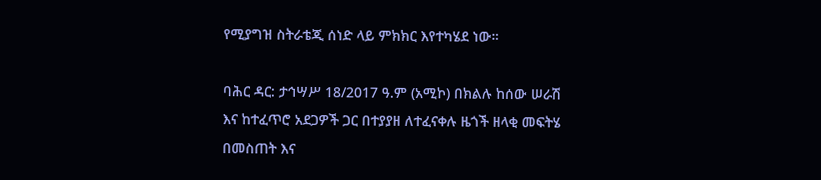የሚያግዝ ስትራቴጂ ሰነድ ላይ ምክክር እየተካሄደ ነው።

ባሕር ዳር: ታኅሣሥ 18/2017 ዓ.ም (አሚኮ) በክልሉ ከሰው ሠራሽ እና ከተፈጥሮ አደጋዎች ጋር በተያያዘ ለተፈናቀሉ ዜጎች ዘላቂ መፍትሄ በመስጠት እና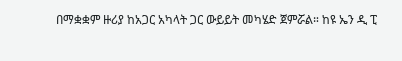በማቋቋም ዙሪያ ከአጋር አካላት ጋር ውይይት መካሄድ ጀምሯል። ከዩ ኤን ዲ ፒ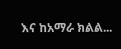እና ከአማራ ክልል...